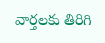వార్తలకు తిరిగి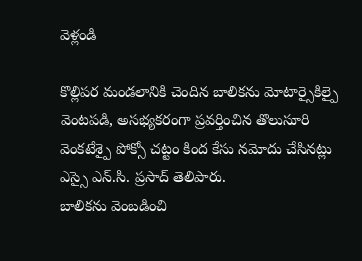వెళ్లండి

కొల్లిపర మండలానికి చెందిన బాలికను మోటార్సైకిల్పై వెంటపడి, అసభ్యకరంగా ప్రవర్తించిన తొలుసూరి వెంకటేశ్పై పోక్సో చట్టం కింద కేసు నమోదు చేసినట్లు ఎస్సై ఎన్.సి. ప్రసాద్ తెలిపారు.
బాలికను వెంబడించి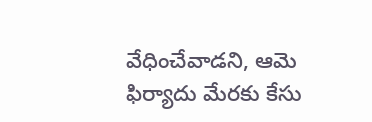వేధించేవాడని, ఆమె ఫిర్యాదు మేరకు కేసు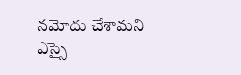నమోదు చేశామని ఎస్సై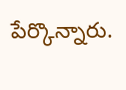పేర్కొన్నారు.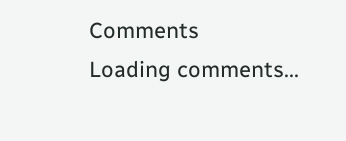Comments
Loading comments...